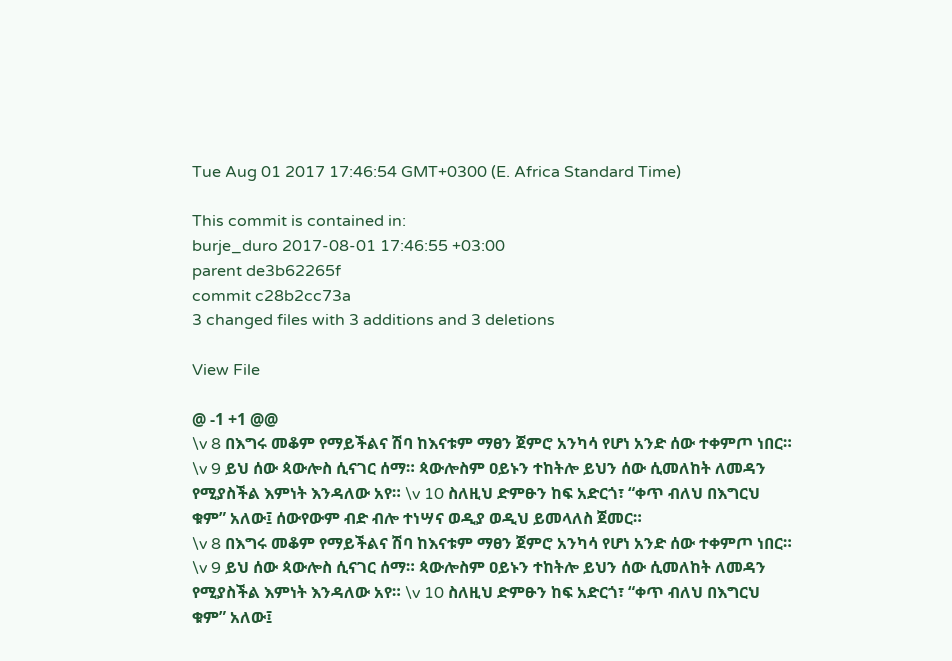Tue Aug 01 2017 17:46:54 GMT+0300 (E. Africa Standard Time)

This commit is contained in:
burje_duro 2017-08-01 17:46:55 +03:00
parent de3b62265f
commit c28b2cc73a
3 changed files with 3 additions and 3 deletions

View File

@ -1 +1 @@
\v 8 በእግሩ መቆም የማይችልና ሽባ ከእናቱም ማፀን ጀምሮ አንካሳ የሆነ አንድ ሰው ተቀምጦ ነበር። \v 9 ይህ ሰው ጳውሎስ ሲናገር ሰማ። ጳውሎስም ዐይኑን ተከትሎ ይህን ሰው ሲመለከት ለመዳን የሚያስችል እምነት እንዳለው አየ። \v 10 ስለዚህ ድምፁን ከፍ አድርጎ፣ “ቀጥ ብለህ በእግርህ ቁም” አለው፤ ሰውየውም ብድ ብሎ ተነሣና ወዲያ ወዲህ ይመላለስ ጀመር።
\v 8 በእግሩ መቆም የማይችልና ሽባ ከእናቱም ማፀን ጀምሮ አንካሳ የሆነ አንድ ሰው ተቀምጦ ነበር። \v 9 ይህ ሰው ጳውሎስ ሲናገር ሰማ። ጳውሎስም ዐይኑን ተከትሎ ይህን ሰው ሲመለከት ለመዳን የሚያስችል እምነት እንዳለው አየ። \v 10 ስለዚህ ድምፁን ከፍ አድርጎ፣ “ቀጥ ብለህ በእግርህ ቁም” አለው፤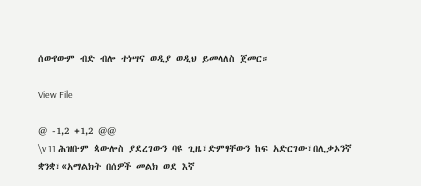ሰውየውም ብድ ብሎ ተነሣና ወዲያ ወዲህ ይመላለስ ጀመር።

View File

@ -1,2 +1,2 @@
\v 11 ሕዝቡም ጳውሎስ ያደረገውን ባዩ ጊዜ፣ድምፃቸውን ከፍ አድርገው፣በሊቃኦንኛ ቋንቋ፣«አማልክት በሰዎች መልክ ወደ እኛ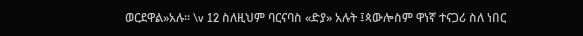ወርደዋል»አሉ። \v 12 ስለዚህም ባርናባስ «ድያ» አሉት ፤ጳውሎስም ዋነኛ ተናጋሪ ስለ ነበር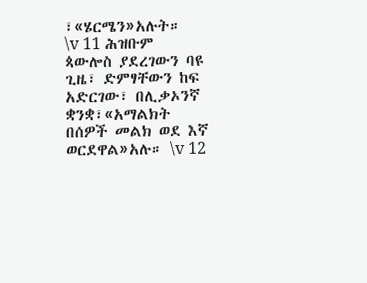፣«ሄርሜን»አሉት።
\v 11 ሕዝቡም ጳውሎስ ያደረገውን ባዩ ጊዜ፣ ድምፃቸውን ከፍ አድርገው፣ በሊቃኦንኛ ቋንቋ፣«አማልክት በሰዎች መልክ ወደ እኛ ወርደዋል»አሉ። \v 12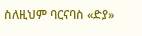ስለዚህም ባርናባስ «ድያ»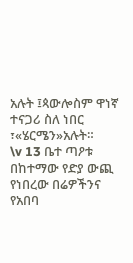አሉት ፤ጳውሎስም ዋነኛ ተናጋሪ ስለ ነበር ፣«ሄርሜን»አሉት።
\v 13 ቤተ ጣዖቱ በከተማው የድያ ውጪ የነበረው በሬዎችንና የአበባ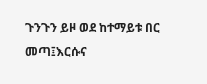ጉንጉን ይዞ ወደ ከተማይቱ በር መጣ፤እርሱና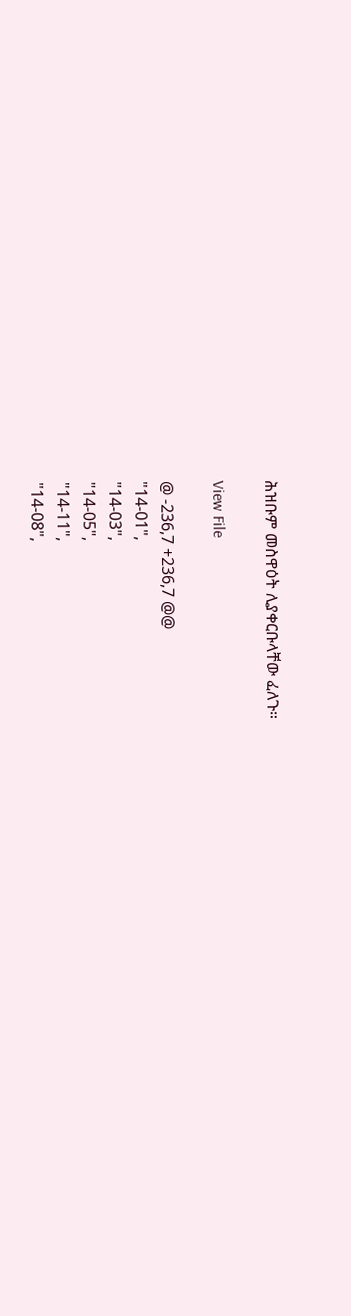ሕዝቡም መስዋዕት ሊያቀርቡላቸው ፈለጉ።

View File

@ -236,7 +236,7 @@
"14-01",
"14-03",
"14-05",
"14-11",
"14-08",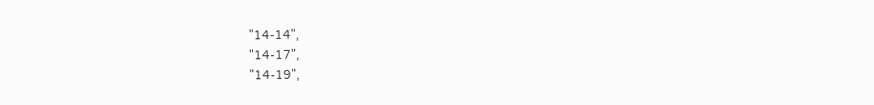"14-14",
"14-17",
"14-19",